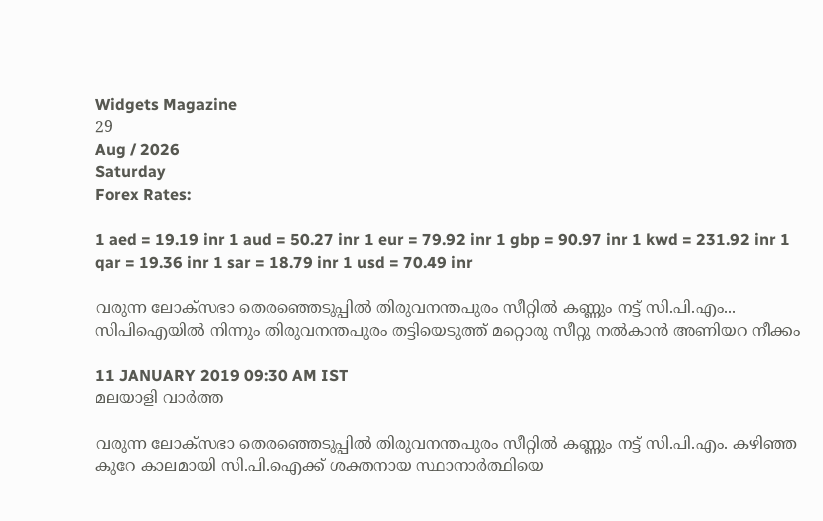Widgets Magazine
29
Aug / 2026
Saturday
Forex Rates:

1 aed = 19.19 inr 1 aud = 50.27 inr 1 eur = 79.92 inr 1 gbp = 90.97 inr 1 kwd = 231.92 inr 1 qar = 19.36 inr 1 sar = 18.79 inr 1 usd = 70.49 inr

വരുന്ന ലോക്‌സഭാ തെരഞ്ഞെടുപ്പില്‍ തിരുവനന്തപുരം സീറ്റില്‍ കണ്ണും നട്ട് സി.പി.എം... സിപിഐയില്‍ നിന്നും തിരുവനന്തപുരം തട്ടിയെടുത്ത് മറ്റൊരു സീറ്റു നല്‍കാന്‍ അണിയറ നീക്കം

11 JANUARY 2019 09:30 AM IST
മലയാളി വാര്‍ത്ത

വരുന്ന ലോക്‌സഭാ തെരഞ്ഞെടുപ്പില്‍ തിരുവനന്തപുരം സീറ്റില്‍ കണ്ണും നട്ട് സി.പി.എം. കഴിഞ്ഞ കുറേ കാലമായി സി.പി.ഐക്ക് ശക്തനായ സ്ഥാനാര്‍ത്ഥിയെ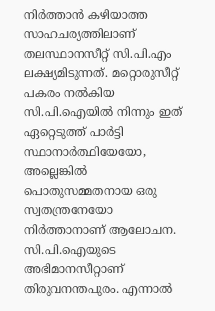നിര്‍ത്താന്‍ കഴിയാത്ത സാഹചര്യത്തിലാണ് തലസ്ഥാനസീറ്റ് സി.പി.എം ലക്ഷ്യമിടുന്നത്. മറ്റൊരുസീറ്റ് പകരം നല്‍കിയ സി.പി.ഐയില്‍ നിന്നും ഇത് ഏറ്റെടുത്ത് പാര്‍ട്ടി സ്ഥാനാര്‍ത്ഥിയേയോ, അല്ലെങ്കില്‍ പൊതുസമ്മതനായ ഒരു സ്വതന്ത്രനേയോ നിര്‍ത്താനാണ് ആലോചന.
സി.പി.ഐയുടെ അഭിമാനസീറ്റാണ് തിരുവനന്തപുരം. എന്നാല്‍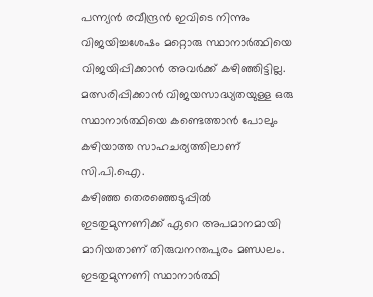പന്ന്യന്‍ രവീന്ദ്രന്‍ ഇവിടെ നിന്നും വിജയിച്ചശേഷം മറ്റൊരു സ്ഥാനാര്‍ത്ഥിയെ വിജയിപ്പിക്കാന്‍ അവര്‍ക്ക് കഴിഞ്ഞിട്ടില്ല. മത്സരിപ്പിക്കാന്‍ വിജയസാദ്ധ്യതയുള്ള ഒരു സ്ഥാനാര്‍ത്ഥിയെ കണ്ടെത്താന്‍ പോലും കഴിയാത്ത സാഹചര്യത്തിലാണ് സി.പി.ഐ.
കഴിഞ്ഞ തെരഞ്ഞെടുപ്പില്‍ ഇടതുമുന്നണിക്ക് ഏറെ അപമാനമായി മാറിയതാണ് തിരുവനന്തപുരം മണ്ഡലം. ഇടതുമുന്നണി സ്ഥാനാര്‍ത്ഥി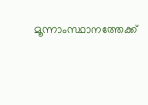മൂന്നാംസ്ഥാനത്തേക്ക്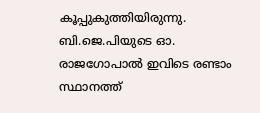കൂപ്പുകുത്തിയിരുന്നു. ബി.ജെ.പിയുടെ ഓ. രാജഗോപാല്‍ ഇവിടെ രണ്ടാം സ്ഥാനത്ത്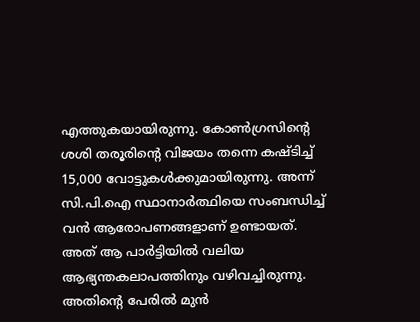എത്തുകയായിരുന്നു. കോണ്‍ഗ്രസിന്റെ ശശി തരൂരിന്റെ വിജയം തന്നെ കഷ്ടിച്ച് 15,000 വോട്ടുകള്‍ക്കുമായിരുന്നു. അന്ന് സി.പി.ഐ സ്ഥാനാര്‍ത്ഥിയെ സംബന്ധിച്ച് വന്‍ ആരോപണങ്ങളാണ് ഉണ്ടായത്. അത് ആ പാര്‍ട്ടിയില്‍ വലിയ ആഭ്യന്തകലാപത്തിനും വഴിവച്ചിരുന്നു. അതിന്റെ പേരില്‍ മുന്‍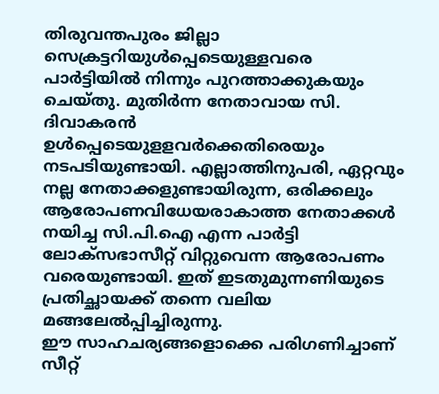തിരുവന്തപുരം ജില്ലാ സെക്രട്ടറിയുള്‍പ്പെടെയുള്ളവരെ പാര്‍ട്ടിയില്‍ നിന്നും പുറത്താക്കുകയും ചെയ്തു. മുതിര്‍ന്ന നേതാവായ സി. ദിവാകരന്‍ ഉള്‍പ്പെടെയുളളവര്‍ക്കെതിരെയും നടപടിയുണ്ടായി. എല്ലാത്തിനുപരി, ഏറ്റവും നല്ല നേതാക്കളുണ്ടായിരുന്ന, ഒരിക്കലും ആരോപണവിധേയരാകാത്ത നേതാക്കള്‍ നയിച്ച സി.പി.ഐ എന്ന പാര്‍ട്ടി ലോക്‌സഭാസീറ്റ് വിറ്റുവെന്ന ആരോപണം വരെയുണ്ടായി. ഇത് ഇടതുമുന്നണിയുടെ പ്രതിച്ഛായക്ക് തന്നെ വലിയ മങ്ങലേല്‍പ്പിച്ചിരുന്നു.
ഈ സാഹചര്യങ്ങളൊക്കെ പരിഗണിച്ചാണ് സീറ്റ്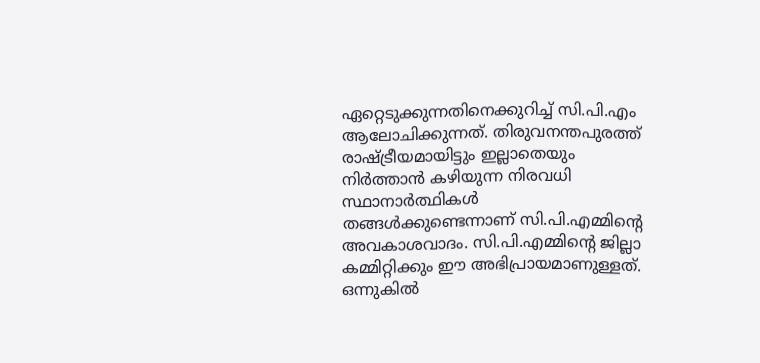ഏറ്റെടുക്കുന്നതിനെക്കുറിച്ച് സി.പി.എം ആലോചിക്കുന്നത്. തിരുവനന്തപുരത്ത് രാഷ്ട്രീയമായിട്ടും ഇല്ലാതെയും നിര്‍ത്താന്‍ കഴിയുന്ന നിരവധി സ്ഥാനാര്‍ത്ഥികള്‍ തങ്ങള്‍ക്കുണ്ടെന്നാണ് സി.പി.എമ്മിന്റെ അവകാശവാദം. സി.പി.എമ്മിന്റെ ജില്ലാ കമ്മിറ്റിക്കും ഈ അഭിപ്രായമാണുള്ളത്. ഒന്നുകില്‍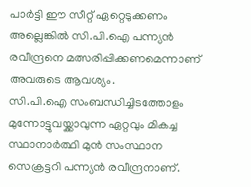പാര്‍ട്ടി ഈ സീറ്റ് ഏറ്റെടുക്കണം അല്ലെങ്കില്‍ സി.പി.ഐ പന്ന്യന്‍ രവീന്ദ്രനെ മത്സരിപ്പിക്കണമെന്നാണ് അവരുടെ ആവശ്യം.
സി.പി.ഐ സംബന്ധിച്ചിടത്തോളം മുന്നോട്ടുവയ്ക്കാവുന്ന ഏറ്റവും മികച്ച സ്ഥാനാര്‍ത്ഥി മുന്‍ സംസ്ഥാന സെക്രട്ടറി പന്ന്യന്‍ രവീന്ദ്രനാണ്.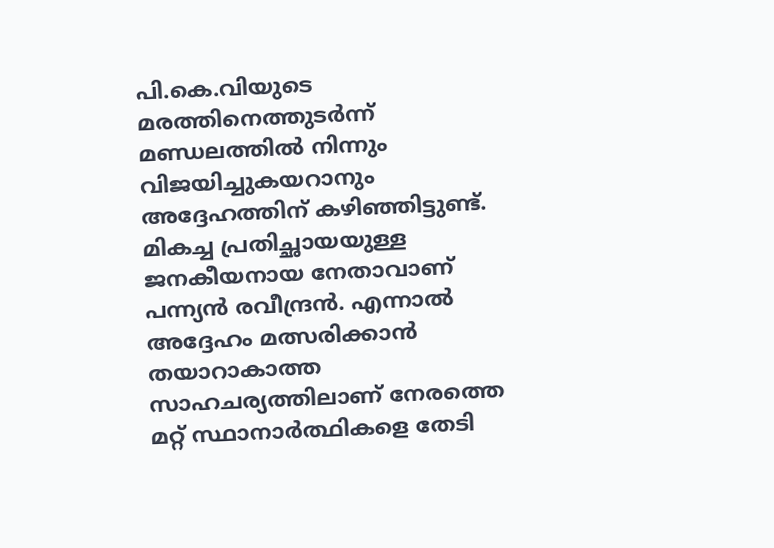പി.കെ.വിയുടെ മരത്തിനെത്തുടര്‍ന്ന് മണ്ഡലത്തില്‍ നിന്നും വിജയിച്ചുകയറാനും അദ്ദേഹത്തിന് കഴിഞ്ഞിട്ടുണ്ട്. മികച്ച പ്രതിച്ഛായയുള്ള ജനകീയനായ നേതാവാണ് പന്ന്യന്‍ രവീന്ദ്രന്‍. എന്നാല്‍ അദ്ദേഹം മത്സരിക്കാന്‍ തയാറാകാത്ത സാഹചര്യത്തിലാണ് നേരത്തെ മറ്റ് സ്ഥാനാര്‍ത്ഥികളെ തേടി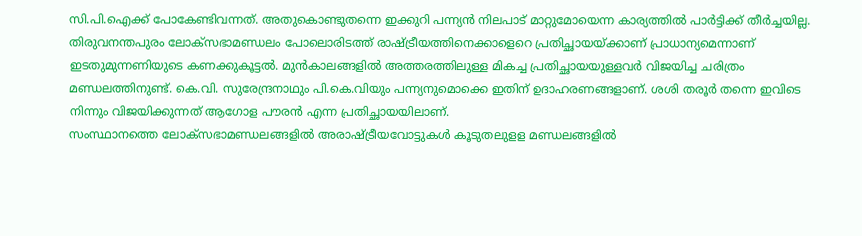സി.പി.ഐക്ക് പോകേണ്ടിവന്നത്. അതുകൊണ്ടുതന്നെ ഇക്കുറി പന്ന്യന്‍ നിലപാട് മാറ്റുമോയെന്ന കാര്യത്തില്‍ പാര്‍ട്ടിക്ക് തീര്‍ച്ചയില്ല.
തിരുവനന്തപുരം ലോക്‌സഭാമണ്ഡലം പോലൊരിടത്ത് രാഷ്ട്രീയത്തിനെക്കാളെറെ പ്രതിച്ഛായയ്ക്കാണ് പ്രാധാന്യമെന്നാണ് ഇടതുമുന്നണിയുടെ കണക്കുകൂട്ടല്‍. മുന്‍കാലങ്ങളില്‍ അത്തരത്തിലുള്ള മികച്ച പ്രതിച്ഛായയുള്ളവര്‍ വിജയിച്ച ചരിത്രം മണ്ഡലത്തിനുണ്ട്. കെ.വി. സുരേന്ദ്രനാഥും പി.കെ.വിയും പന്ന്യനുമൊക്കെ ഇതിന് ഉദാഹരണങ്ങളാണ്. ശശി തരൂര്‍ തന്നെ ഇവിടെ നിന്നും വിജയിക്കുന്നത് ആഗോള പൗരന്‍ എന്ന പ്രതിച്ഛായയിലാണ്.
സംസ്ഥാനത്തെ ലോക്‌സഭാമണ്ഡലങ്ങളില്‍ അരാഷ്ട്രീയവോട്ടുകള്‍ കൂടുതലുളള മണ്ഡലങ്ങളില്‍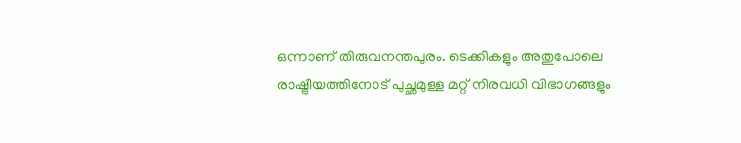ഒന്നാണ് തിരുവനന്തപുരം. ടെക്കികളും അതുപോലെ രാഷ്ട്രീയത്തിനോട് പുച്ഛമുള്ള മറ്റ് നിരവധി വിഭാഗങ്ങളും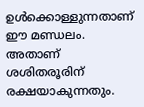ഉള്‍ക്കൊള്ളുന്നതാണ് ഈ മണ്ഡലം. അതാണ് ശശിതരൂരിന് രക്ഷയാകുന്നതും.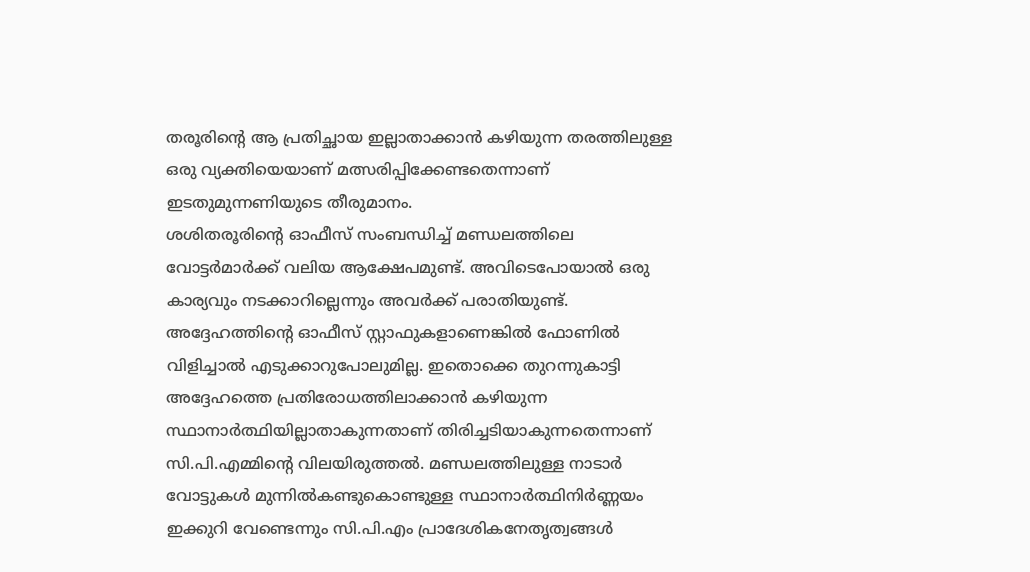തരൂരിന്റെ ആ പ്രതിച്ഛായ ഇല്ലാതാക്കാന്‍ കഴിയുന്ന തരത്തിലുള്ള ഒരു വ്യക്തിയെയാണ് മത്സരിപ്പിക്കേണ്ടതെന്നാണ് ഇടതുമുന്നണിയുടെ തീരുമാനം.
ശശിതരൂരിന്റെ ഓഫീസ് സംബന്ധിച്ച് മണ്ഡലത്തിലെ വോട്ടര്‍മാര്‍ക്ക് വലിയ ആക്ഷേപമുണ്ട്. അവിടെപോയാല്‍ ഒരു കാര്യവും നടക്കാറില്ലെന്നും അവര്‍ക്ക് പരാതിയുണ്ട്. അദ്ദേഹത്തിന്റെ ഓഫീസ് സ്റ്റാഫുകളാണെങ്കില്‍ ഫോണില്‍ വിളിച്ചാല്‍ എടുക്കാറുപോലുമില്ല. ഇതൊക്കെ തുറന്നുകാട്ടി അദ്ദേഹത്തെ പ്രതിരോധത്തിലാക്കാന്‍ കഴിയുന്ന സ്ഥാനാര്‍ത്ഥിയില്ലാതാകുന്നതാണ് തിരിച്ചടിയാകുന്നതെന്നാണ് സി.പി.എമ്മിന്റെ വിലയിരുത്തല്‍. മണ്ഡലത്തിലുള്ള നാടാര്‍ വോട്ടുകള്‍ മുന്നില്‍കണ്ടുകൊണ്ടുള്ള സ്ഥാനാര്‍ത്ഥിനിര്‍ണ്ണയം ഇക്കുറി വേണ്ടെന്നും സി.പി.എം പ്രാദേശികനേതൃത്വങ്ങള്‍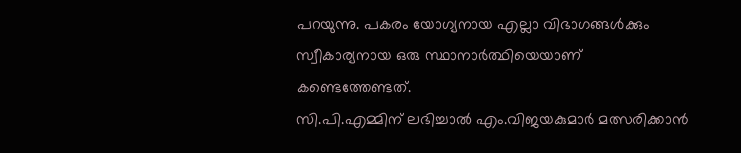പറയുന്നു. പകരം യോഗ്യനായ എല്ലാ വിഭാഗങ്ങള്‍ക്കും സ്വീകാര്യനായ ഒരു സ്ഥാനാര്‍ത്ഥിയെയാണ് കണ്ടെത്തേണ്ടത്.
സി.പി.എമ്മിന് ലഭിച്ചാല്‍ എം.വിജയകുമാര്‍ മത്സരിക്കാന്‍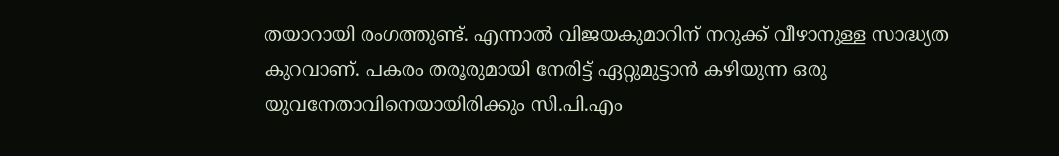തയാറായി രംഗത്തുണ്ട്. എന്നാല്‍ വിജയകുമാറിന് നറുക്ക് വീഴാനുള്ള സാദ്ധ്യത കുറവാണ്. പകരം തരൂരുമായി നേരിട്ട് ഏറ്റുമുട്ടാന്‍ കഴിയുന്ന ഒരു യുവനേതാവിനെയായിരിക്കും സി.പി.എം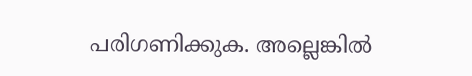പരിഗണിക്കുക. അല്ലെങ്കില്‍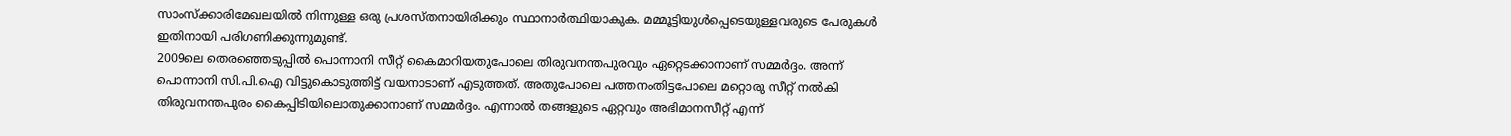സാംസ്‌ക്കാരിമേഖലയില്‍ നിന്നുള്ള ഒരു പ്രശസ്തനായിരിക്കും സ്ഥാനാര്‍ത്ഥിയാകുക. മമ്മൂട്ടിയുള്‍പ്പെടെയുള്ളവരുടെ പേരുകള്‍ ഇതിനായി പരിഗണിക്കുന്നുമുണ്ട്.
2009ലെ തെരഞ്ഞെടുപ്പില്‍ പൊന്നാനി സീറ്റ് കൈമാറിയതുപോലെ തിരുവനന്തപുരവും ഏറ്റെടക്കാനാണ് സമ്മര്‍ദ്ദം. അന്ന് പൊന്നാനി സി.പി.ഐ വിട്ടുകൊടുത്തിട്ട് വയനാടാണ് എടുത്തത്. അതുപോലെ പത്തനംതിട്ടപോലെ മറ്റൊരു സീറ്റ് നല്‍കി തിരുവനന്തപുരം കൈപ്പിടിയിലൊതുക്കാനാണ് സമ്മര്‍ദ്ദം. എന്നാല്‍ തങ്ങളുടെ ഏറ്റവും അഭിമാനസീറ്റ് എന്ന്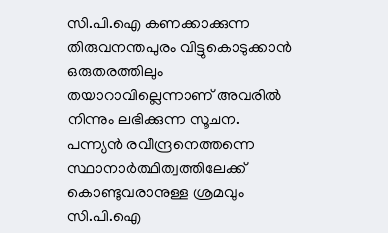സി.പി.ഐ കണക്കാക്കുന്ന തിരുവനന്തപുരം വിട്ടുകൊടുക്കാന്‍ ഒരുതരത്തിലും തയാറാവില്ലെന്നാണ് അവരില്‍ നിന്നും ലഭിക്കുന്ന സൂചന. പന്ന്യന്‍ രവീന്ദ്രനെത്തന്നെ സ്ഥാനാര്‍ത്ഥിത്വത്തിലേക്ക് കൊണ്ടുവരാനുള്ള ശ്രമവും സി.പി.ഐ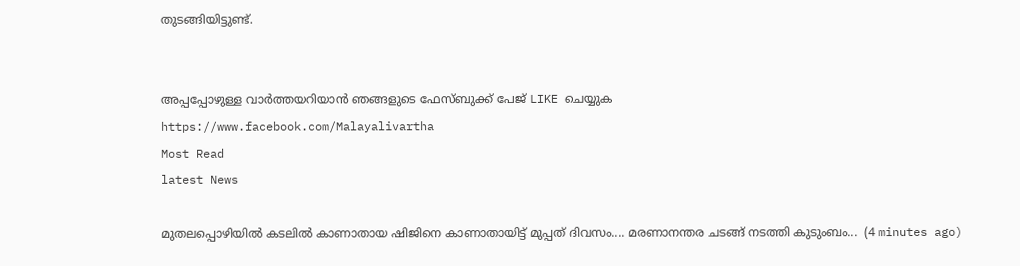തുടങ്ങിയിട്ടുണ്ട്.


അപ്പപ്പോഴുള്ള വാര്‍ത്തയറിയാന്‍ ഞങ്ങളുടെ ഫേസ്‌ബുക്ക്‌ പേജ് LIKE ചെയ്യുക
https://www.facebook.com/Malayalivartha
Most Read
latest News

മുതലപ്പൊഴിയിൽ കടലിൽ കാണാതായ ഷിജിനെ കാണാതായിട്ട് മുപ്പത് ദിവസം.... മരണാനന്തര ചടങ്ങ് നടത്തി കുടുംബം...  (4 minutes ago)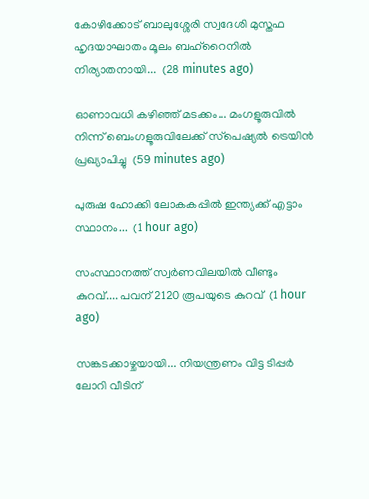കോഴിക്കോട് ബാലുശ്ശേരി സ്വദേശി മുസ്തഫ ഹൃദയാഘാതം മൂലം ബഹ്റൈനിൽ നിര്യാതനായി...  (28 minutes ago)

ഓണാവധി കഴിഞ്ഞ് മടക്കം... മംഗളൂരുവില്‍ നിന്ന് ബെംഗളൂരുവിലേക്ക് സ്‌പെഷ്യല്‍ ട്രെയിന്‍ പ്രഖ്യാപിച്ചു  (59 minutes ago)

പുരുഷ ഹോക്കി ലോകകപ്പിൽ ഇന്ത്യക്ക് എട്ടാം സ്ഥാനം...  (1 hour ago)

സംസ്ഥാനത്ത് സ്വർണവിലയിൽ വീണ്ടും കുറവ്.... പവന് 2120 രൂപയുടെ കുറവ്  (1 hour ago)

സങ്കടക്കാഴ്ചയായി... നിയന്ത്രണം വിട്ട ടിപ്പർ ലോറി വീടിന്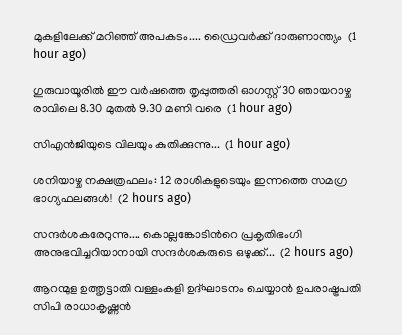മുകളിലേക്ക് മറിഞ്ഞ് അപകടം.... ഡ്രൈവർക്ക് ദാരുണാന്ത്യം  (1 hour ago)

ഗുരുവായൂരിൽ ഈ വർഷത്തെ തൃപ്പുത്തരി ഓഗസ്റ്റ് 30 ഞായറാഴ്ച രാവിലെ 8.30 മുതൽ 9.30 മണി വരെ  (1 hour ago)

സിഎൻജിയുടെ വിലയും കുതിക്കുന്നു...  (1 hour ago)

ശനിയാഴ്ച നക്ഷത്രഫലം: 12 രാശികളുടെയും ഇന്നത്തെ സമഗ്ര ഭാഗ്യഫലങ്ങൾ!  (2 hours ago)

സന്ദർശകരേറുന്നു.... കൊല്ലങ്കോടിൻറെ പ്രകൃതിഭംഗി അനുഭവിച്ചറിയാനായി സന്ദർശകരുടെ ഒഴുക്ക്...  (2 hours ago)

ആറന്മുള ഉത്തൃട്ടാതി വള്ളംകളി ഉദ്ഘാടനം ചെയ്യാൻ ഉപരാഷ്ട്രപതി സിപി രാധാകൃഷ്ണൻ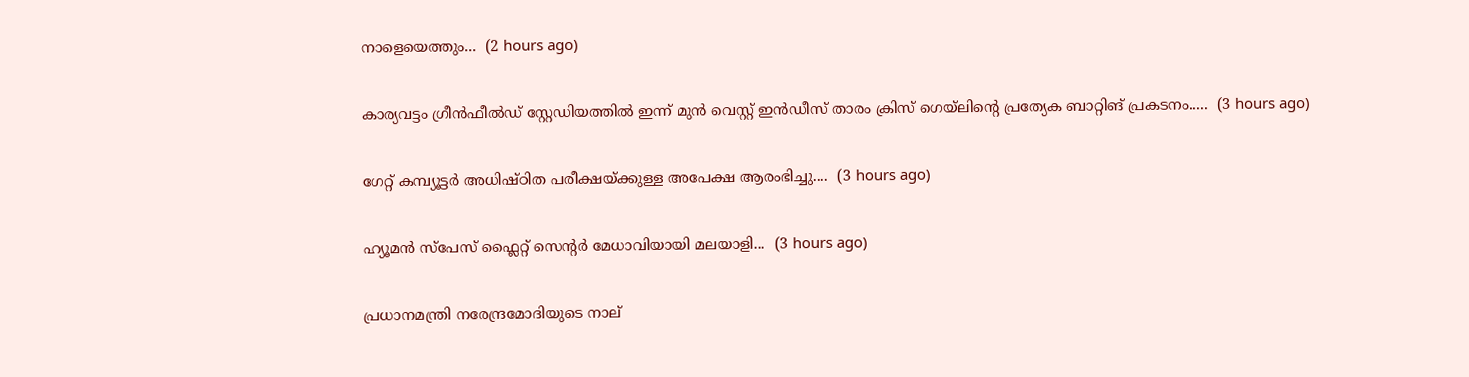നാളെയെത്തും...  (2 hours ago)

കാര്യവട്ടം ഗ്രീൻഫീൽഡ് സ്റ്റേഡിയത്തിൽ ഇന്ന് മുൻ വെസ്റ്റ് ഇൻഡീസ് താരം ക്രിസ് ഗെയ്‌ലിന്റെ പ്രത്യേക ബാറ്റിങ് പ്രകടനം.....  (3 hours ago)

ഗേറ്റ് കമ്പ്യൂട്ടർ അധിഷ്ഠിത പരീക്ഷയ്ക്കുള്ള അപേക്ഷ ആരംഭിച്ചു....  (3 hours ago)

ഹ്യൂമൻ സ്‌പേസ് ഫ്ലൈറ്റ് സെന്റർ മേധാവിയായി മലയാളി...  (3 hours ago)

പ്രധാനമന്ത്രി നരേന്ദ്രമോദിയുടെ നാല്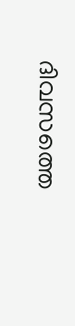ദിവസത്തെ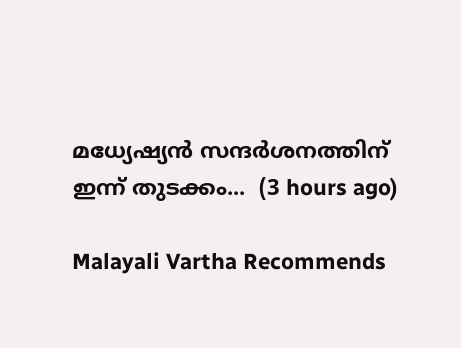മധ്യേഷ്യൻ സന്ദർശനത്തിന് ഇന്ന് തുടക്കം...  (3 hours ago)

Malayali Vartha Recommends